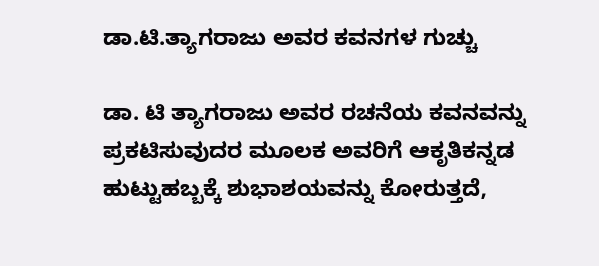ಡಾ.ಟಿ.ತ್ಯಾಗರಾಜು ಅವರ ಕವನಗಳ ಗುಚ್ಚು

ಡಾ. ಟಿ ತ್ಯಾಗರಾಜು ಅವರ ರಚನೆಯ ಕವನವನ್ನು ಪ್ರಕಟಿಸುವುದರ ಮೂಲಕ ಅವರಿಗೆ ಆಕೃತಿಕನ್ನಡ ಹುಟ್ಟುಹಬ್ಬಕ್ಕೆ ಶುಭಾಶಯವನ್ನು ಕೋರುತ್ತದೆ,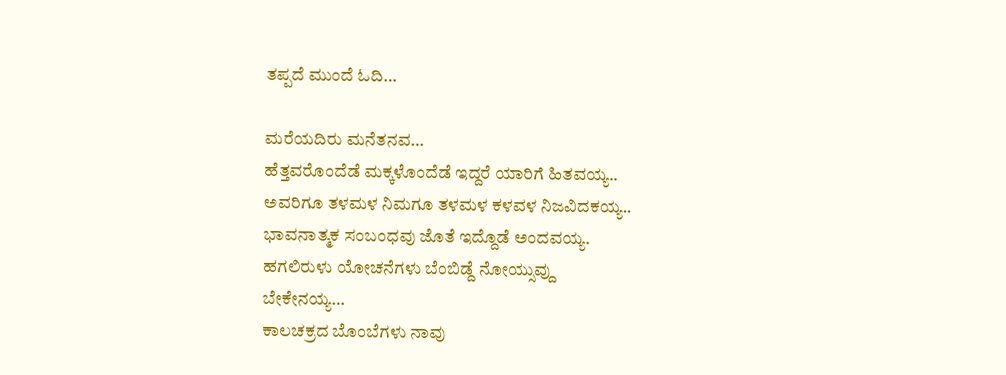ತಪ್ಪದೆ ಮುಂದೆ ಓದಿ…

ಮರೆಯದಿರು ಮನೆತನವ…
ಹೆತ್ತವರೊಂದೆಡೆ ಮಕ್ಕಳೊಂದೆಡೆ ಇದ್ದರೆ ಯಾರಿಗೆ ಹಿತವಯ್ಯ..
ಅವರಿಗೂ ತಳಮಳ ನಿಮಗೂ ತಳಮಳ ಕಳವಳ ನಿಜವಿದಕಯ್ಯ..
ಭಾವನಾತ್ಮಕ ಸಂಬಂಧವು ಜೊತೆ ಇದ್ದೊಡೆ ಅಂದವಯ್ಯ.
ಹಗಲಿರುಳು ಯೋಚನೆಗಳು ಬೆಂಬಿಡ್ದೆ ನೋಯ್ಸುವ್ದು
ಬೇಕೇನಯ್ಯ…
ಕಾಲಚಕ್ರದ ಬೊಂಬೆಗಳು ನಾವು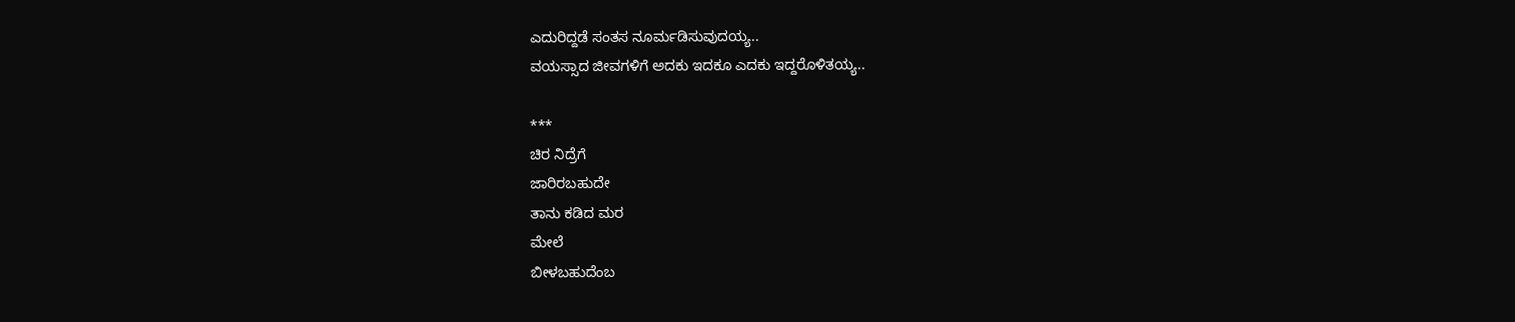ಎದುರಿದ್ದಡೆ ಸಂತಸ ನೂರ್ಮಡಿಸುವುದಯ್ಯ..
ವಯಸ್ಸಾದ ಜೀವಗಳಿಗೆ ಅದಕು ಇದಕೂ ಎದಕು ಇದ್ದರೊಳಿತಯ್ಯ..

***
ಚಿರ ನಿದ್ರೆಗೆ
ಜಾರಿರಬಹುದೇ
ತಾನು ಕಡಿದ ಮರ
ಮೇಲೆ
ಬೀಳಬಹುದೆಂಬ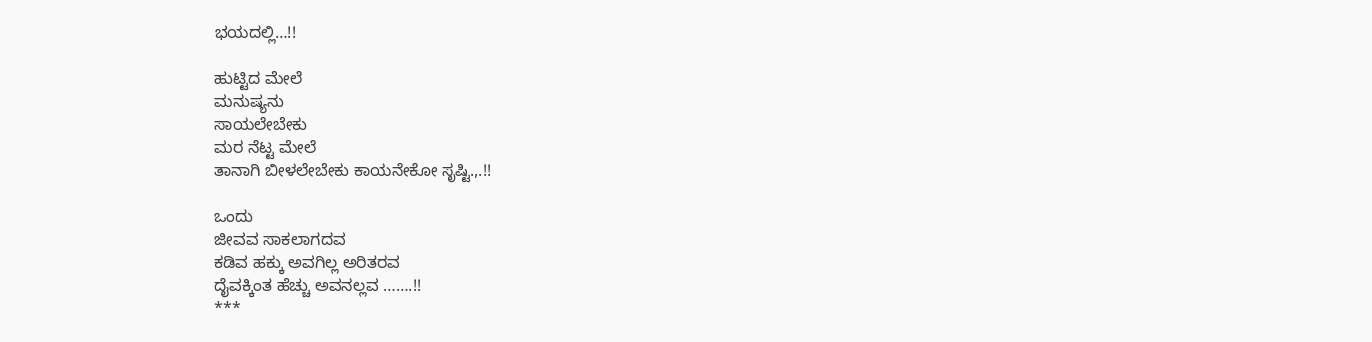ಭಯದಲ್ಲಿ…!!

ಹುಟ್ಟಿದ ಮೇಲೆ
ಮನುಷ್ಯನು
ಸಾಯಲೇಬೇಕು
ಮರ ನೆಟ್ಟ ಮೇಲೆ
ತಾನಾಗಿ ಬೀಳಲೇಬೇಕು ಕಾಯನೇಕೋ ಸೃಷ್ಟಿ.,.!!

ಒಂದು
ಜೀವವ ಸಾಕಲಾಗದವ
ಕಡಿವ ಹಕ್ಕು ಅವಗಿಲ್ಲ ಅರಿತರವ
ದೈವಕ್ಕಿಂತ ಹೆಚ್ಚು ಅವನಲ್ಲವ …….!!
***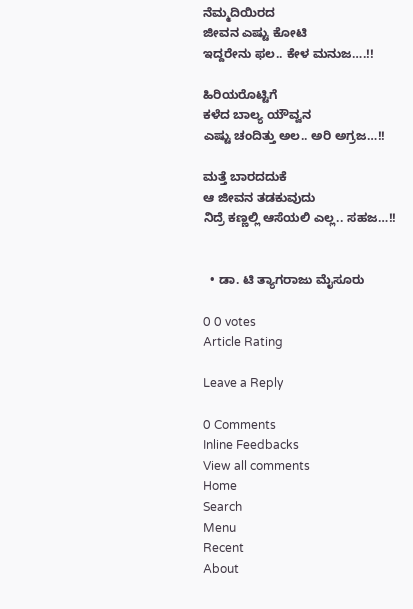ನೆಮ್ಮದಿಯಿರದ
ಜೀವನ ಎಷ್ಟು ಕೋಟಿ
ಇದ್ದರೇನು ಫಲ.. ಕೇಳ ಮನುಜ….!!

ಹಿರಿಯರೊಟ್ಟಿಗೆ
ಕಳೆದ ಬಾಲ್ಯ ಯೌವ್ವನ
ಎಷ್ಟು ಚಂದಿತ್ತು ಅಲ.. ಅರಿ ಅಗ್ರಜ…!!

ಮತ್ತೆ ಬಾರದದುಕೆ
ಆ ಜೀವನ ತಡಕುವುದು
ನಿದ್ರೆ ಕಣ್ಣಲ್ಲಿ ಆಸೆಯಲಿ ಎಲ್ಲ.. ಸಹಜ…!!


  • ಡಾ. ಟಿ ತ್ಯಾಗರಾಜು ಮೈಸೂರು

0 0 votes
Article Rating

Leave a Reply

0 Comments
Inline Feedbacks
View all comments
Home
Search
Menu
Recent
About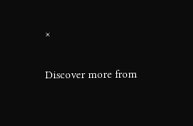×

Discover more from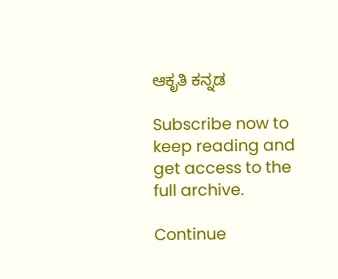ಆಕೃತಿ ಕನ್ನಡ

Subscribe now to keep reading and get access to the full archive.

Continue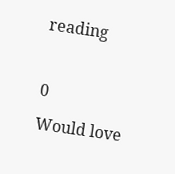reading

0
Would love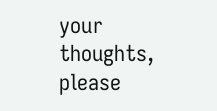your thoughts, please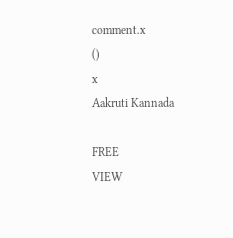comment.x
()
x
Aakruti Kannada

FREE
VIEW